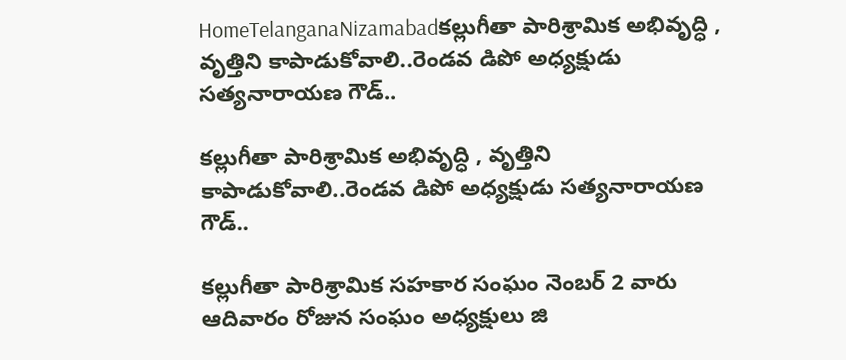HomeTelanganaNizamabadకల్లుగీతా పారిశ్రామిక అభివృద్ధి , వృత్తిని కాపాడుకోవాలి..రెండవ డిపో అధ్యక్షుడు సత్యనారాయణ గౌడ్..

కల్లుగీతా పారిశ్రామిక అభివృద్ధి , వృత్తిని కాపాడుకోవాలి..రెండవ డిపో అధ్యక్షుడు సత్యనారాయణ గౌడ్..

కల్లుగీతా పారిశ్రామిక సహకార సంఘం నెంబర్ 2 వారు ఆదివారం రోజున సంఘం అధ్యక్షులు జి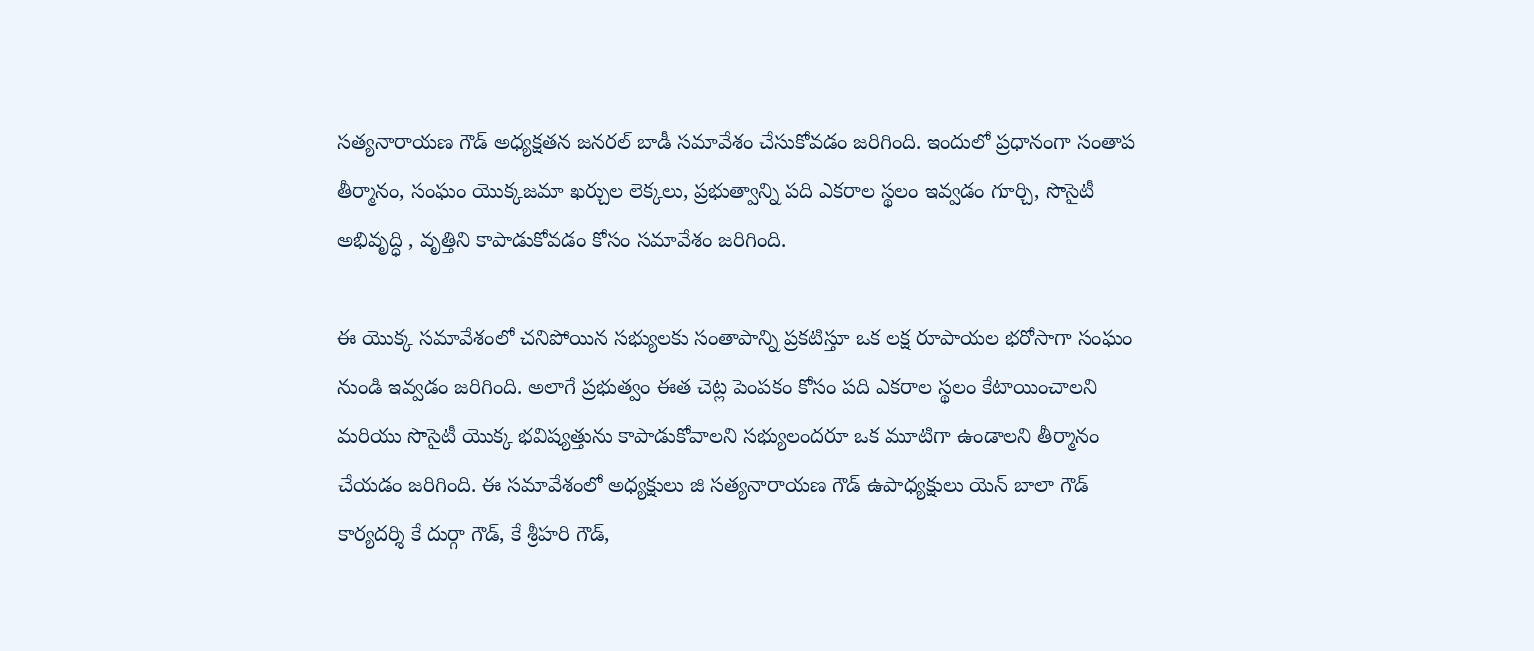సత్యనారాయణ గౌడ్ అధ్యక్షతన జనరల్ బాడీ సమావేశం చేసుకోవడం జరిగింది. ఇందులో ప్రధానంగా సంతాప తీర్మానం, సంఘం యొక్కజమా ఖర్చుల లెక్కలు, ప్రభుత్వాన్ని పది ఎకరాల స్థలం ఇవ్వడం గూర్చి, సొసైటీ అభివృద్ధి , వృత్తిని కాపాడుకోవడం కోసం సమావేశం జరిగింది.

ఈ యొక్క సమావేశంలో చనిపోయిన సభ్యులకు సంతాపాన్ని ప్రకటిస్తూ ఒక లక్ష రూపాయల భరోసాగా సంఘం నుండి ఇవ్వడం జరిగింది. అలాగే ప్రభుత్వం ఈత చెట్ల పెంపకం కోసం పది ఎకరాల స్థలం కేటాయించాలని మరియు సొసైటీ యొక్క భవిష్యత్తును కాపాడుకోవాలని సభ్యులందరూ ఒక మూటిగా ఉండాలని తీర్మానం చేయడం జరిగింది. ఈ సమావేశంలో అధ్యక్షులు జి సత్యనారాయణ గౌడ్ ఉపాధ్యక్షులు యెన్ బాలా గౌడ్ కార్యదర్శి కే దుర్గా గౌడ్, కే శ్రీహరి గౌడ్,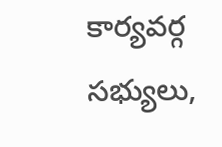కార్యవర్గ సభ్యులు,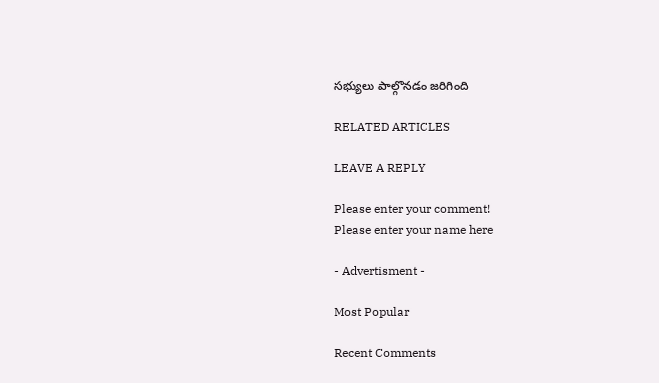సభ్యులు పాల్గొనడం జరిగింది

RELATED ARTICLES

LEAVE A REPLY

Please enter your comment!
Please enter your name here

- Advertisment -

Most Popular

Recent Comments